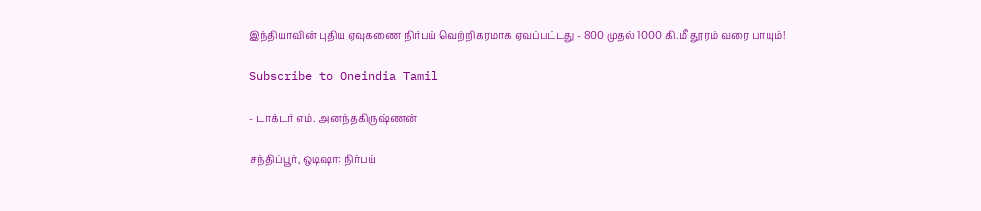இந்தியாவின் புதிய ஏவுகணை நிர்பய் வெற்றிகரமாக ஏவப்பட்டது - 800 முதல் 1000 கி.மீ தூரம் வரை பாயும்!

Subscribe to Oneindia Tamil

- டாக்டர் எம். அனந்தகிருஷ்ணன்

சந்திப்பூர், ஒடிஷா: நிர்பய்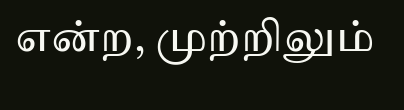என்ற, முற்றிலும்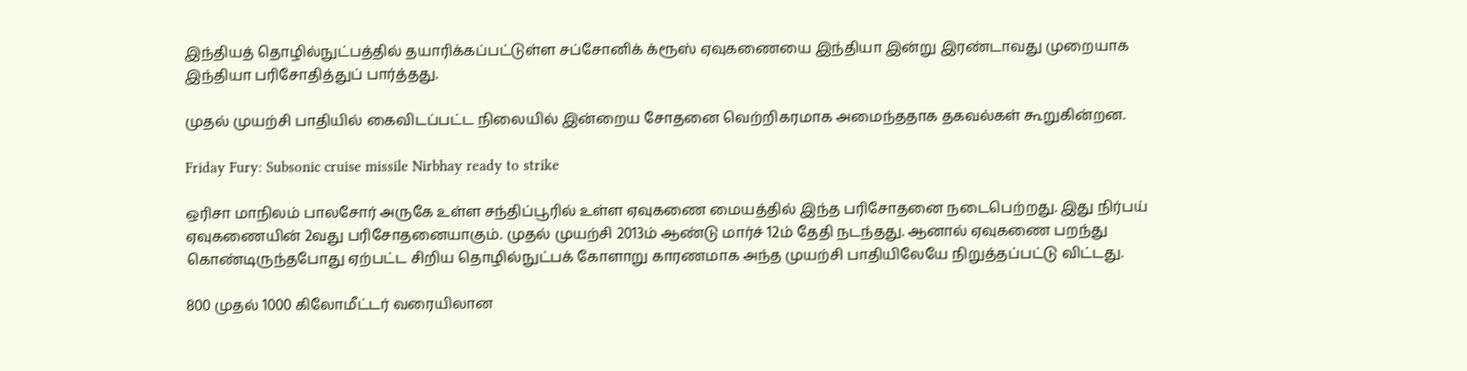இந்தியத் தொழில்நுட்பத்தில் தயாரிக்கப்பட்டுள்ள சப்சோனிக் க்ரூஸ் ஏவுகணையை இந்தியா இன்று இரண்டாவது முறையாக இந்தியா பரிசோதித்துப் பார்த்தது.

முதல் முயற்சி பாதியில் கைவிடப்பட்ட நிலையில் இன்றைய சோதனை வெற்றிகரமாக அமைந்ததாக தகவல்கள் கூறுகின்றன.

Friday Fury: Subsonic cruise missile Nirbhay ready to strike

ஒரிசா மாநிலம் பாலசோர் அருகே உள்ள சந்திப்பூரில் உள்ள ஏவுகணை மையத்தில் இந்த பரிசோதனை நடைபெற்றது. இது நிர்பய் ஏவுகணையின் 2வது பரிசோதனையாகும். முதல் முயற்சி 2013ம் ஆண்டு மார்ச் 12ம் தேதி நடந்தது. ஆனால் ஏவுகணை பறந்து கொண்டிருந்தபோது ஏற்பட்ட சிறிய தொழில்நுட்பக் கோளாறு காரணமாக அந்த முயற்சி பாதியிலேயே நிறுத்தப்பட்டு விட்டது.

800 முதல் 1000 கிலோமீட்டர் வரையிலான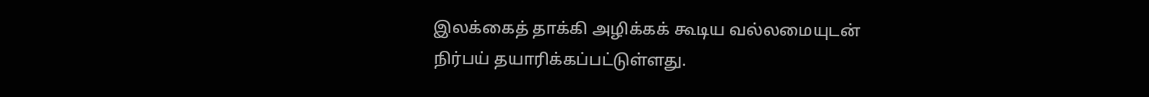இலக்கைத் தாக்கி அழிக்கக் கூடிய வல்லமையுடன் நிர்பய் தயாரிக்கப்பட்டுள்ளது.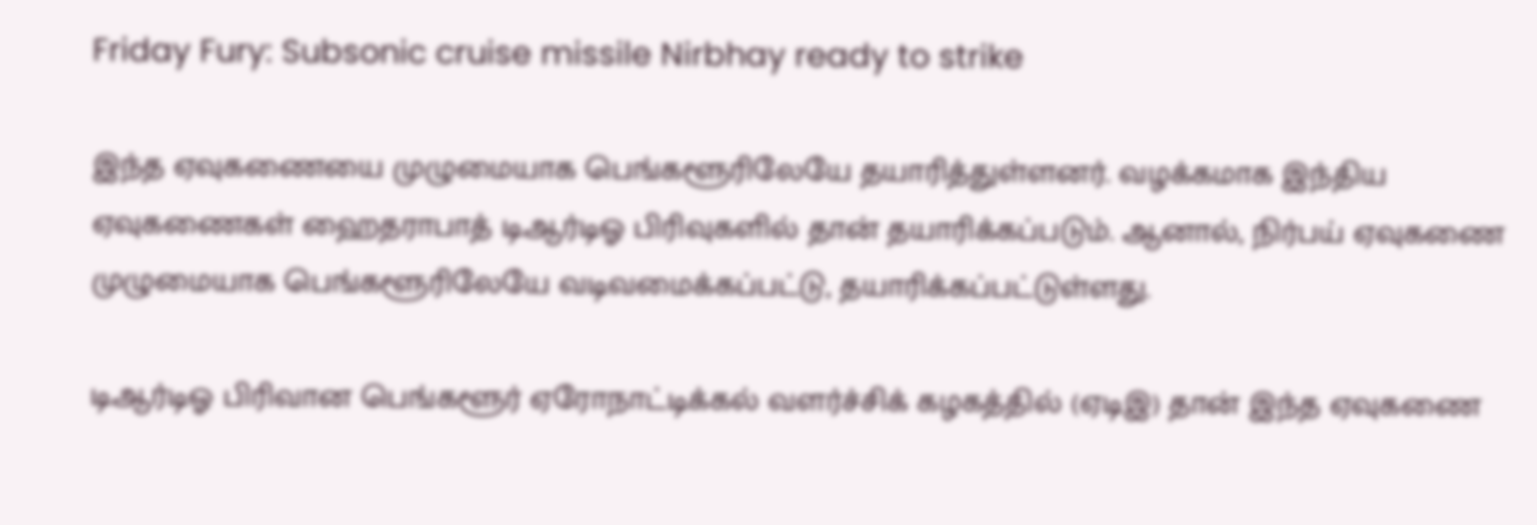Friday Fury: Subsonic cruise missile Nirbhay ready to strike

இந்த ஏவுகணையை முழுமையாக பெங்களூரிலேயே தயாரித்துள்ளனர். வழக்கமாக இந்திய ஏவுகணைகள் ஹைதராபாத் டிஆர்டிஓ பிரிவுகளில் தான் தயாரிக்கப்படும். ஆனால், நிர்பய் ஏவுகணை முழுமையாக பெங்களூரிலேயே வடிவமைக்கப்பட்டு, தயாரிக்கப்பட்டுள்ளது.

டிஆர்டிஓ பிரிவான பெங்களூர் ஏரோநாட்டிக்கல் வளர்ச்சிக் கழகத்தில் (ஏடிஇ) தான் இந்த ஏவுகணை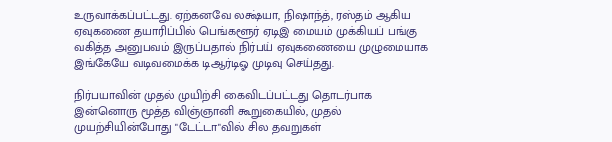உருவாக்கப்பட்டது. ஏற்கனவே லக்ஷ்யா, நிஷாந்த், ரஸ்தம் ஆகிய ஏவுகணை தயாரிப்பில் பெங்களூர் ஏடிஇ மையம் முக்கியப் பங்கு வகித்த அனுபவம் இருப்பதால் நிர்பய் ஏவுகணையை முழுமையாக இங்கேயே வடிவமைக்க டிஆர்டிஓ முடிவு செய்தது.

நிர்பயாவின் முதல் முயிற்சி கைவிடப்பட்டது தொடர்பாக இன்னொரு மூத்த விஞ்ஞானி கூறுகையில், முதல் முயற்சியின்போது "டேட்டா"வில் சில தவறுகள்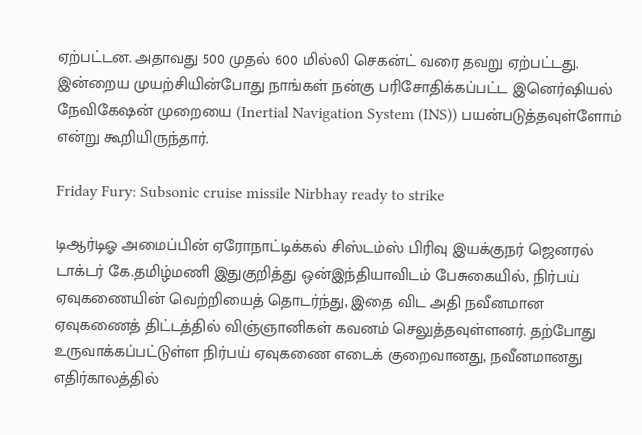ஏற்பட்டன. அதாவது 500 முதல் 600 மில்லி செகன்ட் வரை தவறு ஏற்பட்டது. இன்றைய முயற்சியின்போது நாங்கள் நன்கு பரிசோதிக்கப்பட்ட இனெர்ஷியல் நேவிகேஷன் முறையை (Inertial Navigation System (INS)) பயன்படுத்தவுள்ளோம் என்று கூறியிருந்தார்.

Friday Fury: Subsonic cruise missile Nirbhay ready to strike

டிஆர்டிஓ அமைப்பின் ஏரோநாட்டிக்கல் சிஸ்டம்ஸ் பிரிவு இயக்குநர் ஜெனரல் டாக்டர் கே.தமிழ்மணி இதுகுறித்து ஒன்இந்தியாவிடம் பேசுகையில், நிர்பய் ஏவுகணையின் வெற்றியைத் தொடர்ந்து, இதை விட அதி நவீனமான ஏவுகணைத் திட்டத்தில் விஞ்ஞானிகள் கவனம் செலுத்தவுள்ளனர். தற்போது உருவாக்கப்பட்டுள்ள நிர்பய் ஏவுகணை எடைக் குறைவானது, நவீனமானது எதிர்காலத்தில்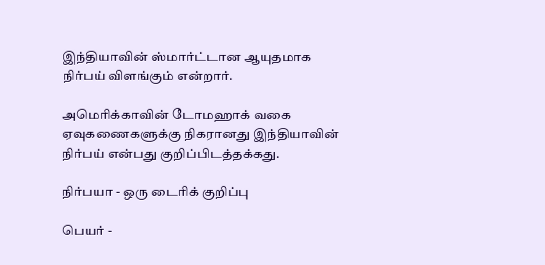இந்தியாவின் ஸ்மார்ட்டான ஆயுதமாக நிர்பய் விளங்கும் என்றார்.

அமெரிக்காவின் டோமஹாக் வகை ஏவுகணைகளுக்கு நிகரானது இந்தியாவின் நிர்பய் என்பது குறிப்பிடத்தக்கது.

நிர்பயா - ஒரு டைரிக் குறிப்பு

பெயர் -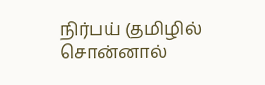நிர்பய் (தமிழில் சொன்னால்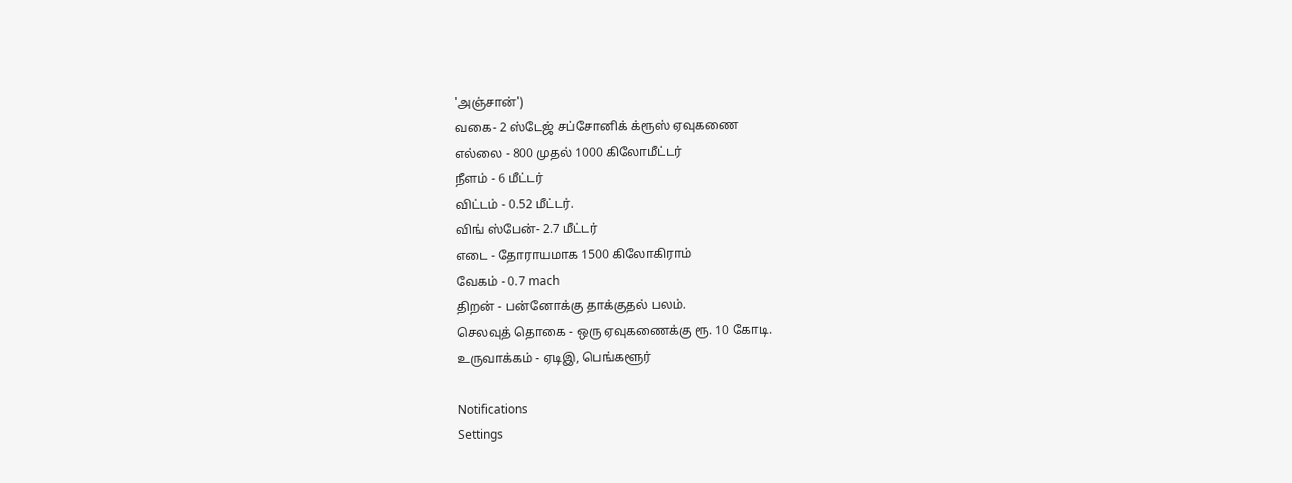'அஞ்சான்')
வகை- 2 ஸ்டேஜ் சப்சோனிக் க்ரூஸ் ஏவுகணை
எல்லை - 800 முதல் 1000 கிலோமீட்டர்
நீளம் - 6 மீட்டர்
விட்டம் - 0.52 மீட்டர்.
விங் ஸ்பேன்- 2.7 மீட்டர்
எடை - தோராயமாக 1500 கிலோகிராம்
வேகம் - 0.7 mach
திறன் - பன்னோக்கு தாக்குதல் பலம்.
செலவுத் தொகை - ஒரு ஏவுகணைக்கு ரூ. 10 கோடி.
உருவாக்கம் - ஏடிஇ, பெங்களூர்

Notifications
Settings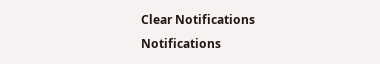Clear Notifications
Notifications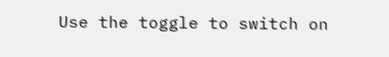Use the toggle to switch on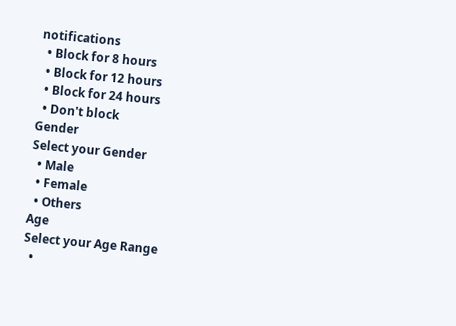notifications
  • Block for 8 hours
  • Block for 12 hours
  • Block for 24 hours
  • Don't block
Gender
Select your Gender
  • Male
  • Female
  • Others
Age
Select your Age Range
  •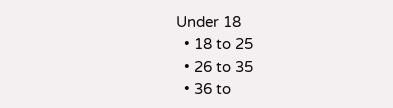Under 18
  • 18 to 25
  • 26 to 35
  • 36 to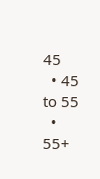45
  • 45 to 55
  • 55+